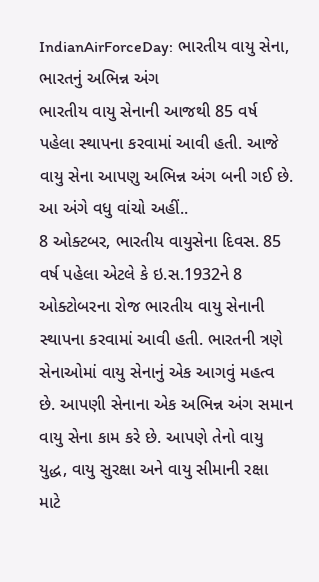IndianAirForceDay: ભારતીય વાયુ સેના, ભારતનું અભિન્ન અંગ
ભારતીય વાયુ સેનાની આજથી 85 વર્ષ પહેલા સ્થાપના કરવામાં આવી હતી. આજે વાયુ સેના આપણુ અભિન્ન અંગ બની ગઈ છે. આ અંગે વધુ વાંચો અહીં..
8 ઓક્ટબર, ભારતીય વાયુસેના દિવસ. 85 વર્ષ પહેલા એટલે કે ઇ.સ.1932ને 8 ઓક્ટોબરના રોજ ભારતીય વાયુ સેનાની સ્થાપના કરવામાં આવી હતી. ભારતની ત્રણે સેનાઓમાં વાયુ સેનાનું એક આગવું મહત્વ છે. આપણી સેનાના એક અભિન્ન અંગ સમાન વાયુ સેના કામ કરે છે. આપણે તેનો વાયુ યુદ્ધ, વાયુ સુરક્ષા અને વાયુ સીમાની રક્ષા માટે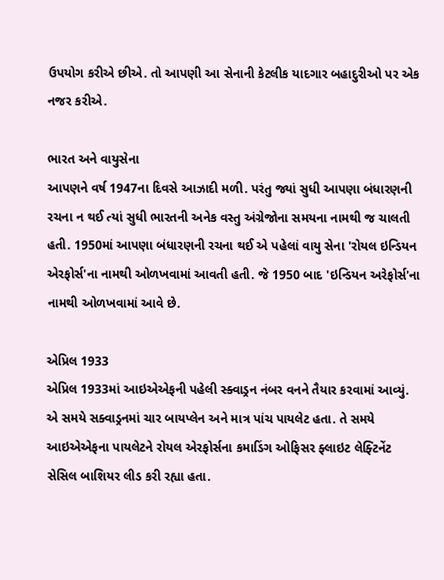ઉપયોગ કરીએ છીએ. તો આપણી આ સેનાની કેટલીક યાદગાર બહાદુરીઓ પર એક નજર કરીએ.

ભારત અને વાયુસેના
આપણને વર્ષ 1947ના દિવસે આઝાદી મળી. પરંતુ જ્યાં સુધી આપણા બંધારણની રચના ન થઈ ત્યાં સુધી ભારતની અનેક વસ્તુ અંગ્રેજોના સમયના નામથી જ ચાલતી હતી. 1950માં આપણા બંધારણની રચના થઈ એ પહેલાં વાયુ સેના 'રોયલ ઇન્ડિયન એરફોર્સ'ના નામથી ઓળખવામાં આવતી હતી. જે 1950 બાદ 'ઇન્ડિયન અરેફોર્સ'ના નામથી ઓળખવામાં આવે છે.

એપ્રિલ 1933
એપ્રિલ 1933માં આઇએએફની પહેલી સ્ક્વાડ્રન નંબર વનને તૈયાર કરવામાં આવ્યું. એ સમયે સક્વાડ્રનમાં ચાર બાયપ્લેન અને માત્ર પાંચ પાયલેટ હતા. તે સમયે આઇએએફના પાયલેટને રોયલ એરફોર્સના કમાડિંગ ઓફિસર ફ્લાઇટ લેફ્ટિનેંટ સેસિલ બાશિયર લીડ કરી રહ્યા હતા.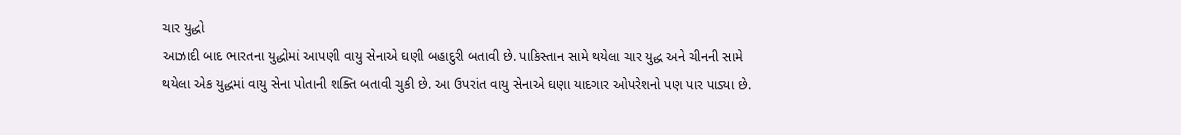ચાર યુદ્ધો
આઝાદી બાદ ભારતના યુદ્ધોમાં આપણી વાયુ સેનાએ ઘણી બહાદુરી બતાવી છે. પાકિસ્તાન સામે થયેલા ચાર યુદ્ધ અને ચીનની સામે થયેલા એક યુદ્ધમાં વાયુ સેના પોતાની શક્તિ બતાવી ચુકી છે. આ ઉપરાંત વાયુ સેનાએ ઘણા યાદગાર ઓપરેશનો પણ પાર પાડ્યા છે.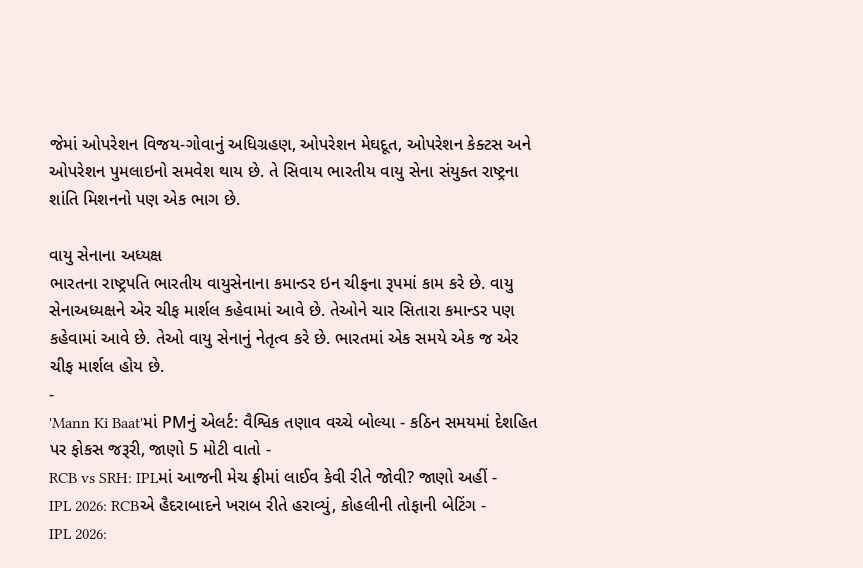જેમાં ઓપરેશન વિજય-ગોવાનું અધિગ્રહણ, ઓપરેશન મેઘદૂત, ઓપરેશન કેક્ટસ અને ઓપરેશન પુમલાઇનો સમવેશ થાય છે. તે સિવાય ભારતીય વાયુ સેના સંયુક્ત રાષ્ટ્રના શાંતિ મિશનનો પણ એક ભાગ છે.

વાયુ સેનાના અધ્યક્ષ
ભારતના રાષ્ટ્રપતિ ભારતીય વાયુસેનાના કમાન્ડર ઇન ચીફના રૂપમાં કામ કરે છે. વાયુ સેનાઅધ્યક્ષને એર ચીફ માર્શલ કહેવામાં આવે છે. તેઓને ચાર સિતારા કમાન્ડર પણ કહેવામાં આવે છે. તેઓ વાયુ સેનાનું નેતૃત્વ કરે છે. ભારતમાં એક સમયે એક જ એર ચીફ માર્શલ હોય છે.
-
'Mann Ki Baat'માં PMનું એલર્ટ: વૈશ્વિક તણાવ વચ્ચે બોલ્યા - કઠિન સમયમાં દેશહિત પર ફોકસ જરૂરી, જાણો 5 મોટી વાતો -
RCB vs SRH: IPLમાં આજની મેચ ફ્રીમાં લાઈવ કેવી રીતે જોવી? જાણો અહીં -
IPL 2026: RCBએ હૈદરાબાદને ખરાબ રીતે હરાવ્યું, કોહલીની તોફાની બેટિંગ -
IPL 2026: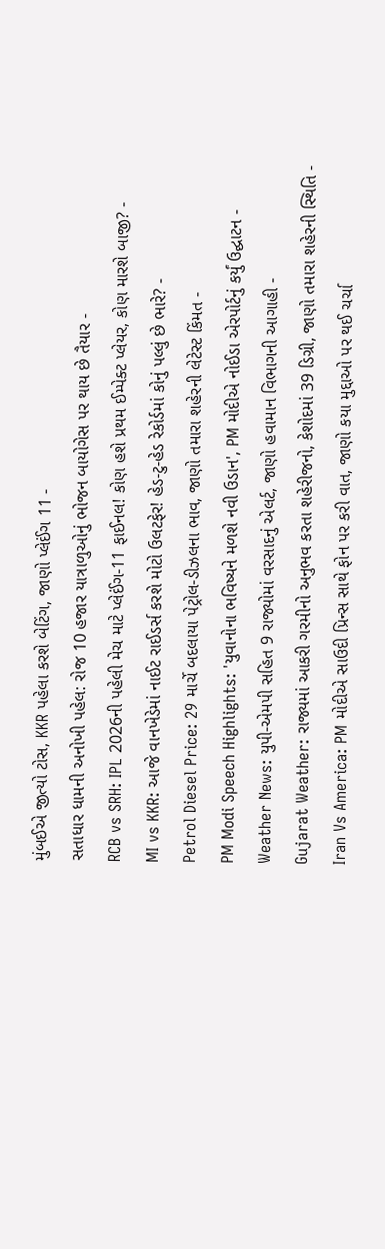મુંબઈએ જીત્યો ટોસ, KKR પહેલા કરશે બેટિંગ, જાણો પ્લેઈંગ 11 -
સતાધાર ધામની અનોખી પહેલ: રોજ 10 હજાર યાત્રાળુઓનું ભોજન બાયોગેસ પર થાય છે તૈયાર -
RCB vs SRH: IPL 2026ની પહેલી મેચ માટે પ્લેઈંગ-11 ફાઈનલ! કોણ હશે પ્રથમ ઈમ્પેક્ટ પ્લેયર, કોણ મારશે બાજી? -
MI vs KKR: આજે વાનખેડેમાં નાઈટ રાઈડર્સ કરશે મોટો ઉલટફેર! હેડ-ટુ-હેડ રેકોર્ડમાં કોનું પલ્લું છે ભારે? -
Petrol Diesel Price: 29 માર્ચે બદલાયા પેટ્રોલ-ડીઝલના ભાવ, જાણો તમારા શહેરની લેટેસ્ટ કિંમત -
PM Modi Speech Highlights: 'યુવાનોના ભવિષ્યને મળશે નવી ઉડાન', PM મોદીએ નોઈડા એરપોર્ટનું કર્યું ઉદ્ઘાટન -
Weather News: યુપી-એમપી સહિત 9 રાજ્યોમાં વરસાદનું એલર્ટ, જાણો હવામાન વિભાગની આગાહી -
Gujarat Weather: રાજ્યમાં આકરી ગરમીનો અનુભવ કરતા શહેરીજનો, કેશોદમાં 39 ડિગ્રી, જાણો તમારા શહેરની સ્થિતિ -
Iran Vs America: PM મોદીએ સાઉદી પ્રિન્સ સાથે ફોન પર કરી વાત, જાણો કયા મુદ્દાઓ પર થઈ ચર્ચા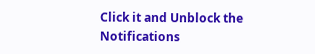Click it and Unblock the Notifications